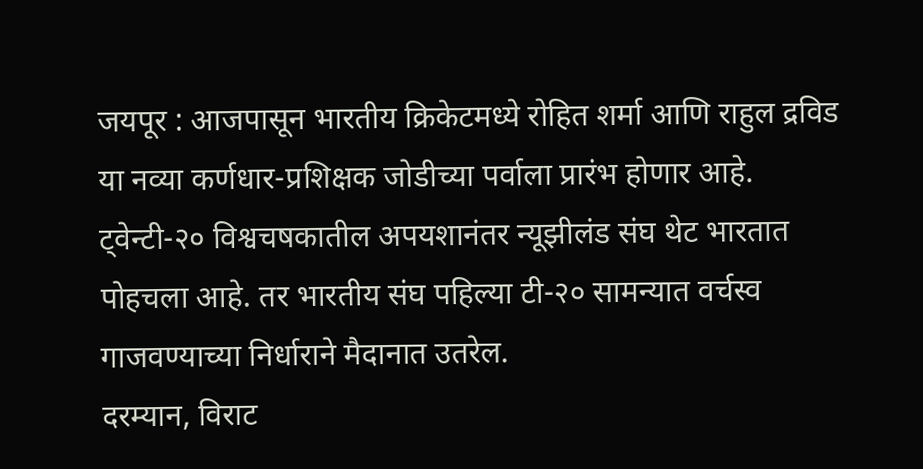जयपूर : आजपासून भारतीय क्रिकेटमध्ये रोहित शर्मा आणि राहुल द्रविड या नव्या कर्णधार-प्रशिक्षक जोडीच्या पर्वाला प्रारंभ होणार आहे. ट्वेन्टी-२० विश्वचषकातील अपयशानंतर न्यूझीलंड संघ थेट भारतात पोहचला आहे. तर भारतीय संघ पहिल्या टी-२० सामन्यात वर्चस्व गाजवण्याच्या निर्धाराने मैदानात उतरेल.
दरम्यान, विराट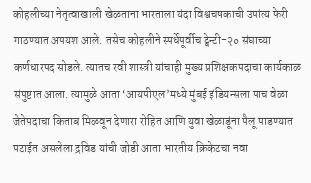कोहलीच्या नेतृत्वाखाली खेळताना भारताला यंदा विश्वचषकाची उपांत्य फेरी गाठण्यात अपयश आले. तसेच कोहलीने स्पर्धेपूर्वीच ट्वेन्टी-२० संघाच्या कर्णधारपद सोडले. त्यातच रवी शास्त्री यांचाही मुख्य प्रशिक्षकपदाचा कार्यकाळ संपुष्टात आला. त्यामुळे आता ‘आयपीएल’मध्ये मुंबई इंडियन्सला पाच वेळा जेतेपदाचा किताब मिळवून देणारा रोहित आणि युवा खेळाडूंना पैलू पाडण्यात पटाईत असलेला द्रविड यांची जोडी आता भारतीय क्रिकेटचा नवा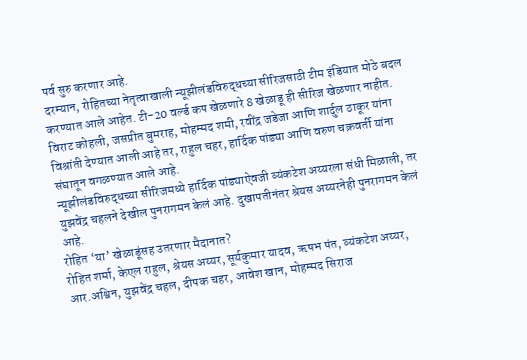पर्व सुरु करणार आहे.
दरम्यान, रोहितच्या नेतृत्वाखाली न्यूझीलंडविरुद्धच्या सीरिजसाठी टीम इंडियात मोठे बदल करण्यात आले आहेत. टी-20 वर्ल्ड कप खेळणारे 8 खेळाडू ही सीरिज खेळणार नाहीत. विराट कोहली, जसप्रीत बुमराह, मोहम्मद शमी, रवींद्र जडेजा आणि शार्दुल ठाकूर यांना विश्रांती देण्यात आली आहे तर, राहुल चहर, हार्दिक पांड्या आणि वरुण चक्रवर्ती यांना संघातून वगळण्यात आले आहे.
न्यूझीलंडविरुद्धच्या सीरिजमध्ये हार्दिक पांड्याऐवजी व्यंकटेश अय्यरला संधी मिळाली, तर युझवेंद्र चहलने देखील पुनरागमन केलं आहे. दुखापतीनंतर श्रेयस अय्यरनेही पुनरागमन केलं आहे.
रोहित ‘या’ खेळाडूंसह उतरणार मैदानात?
रोहित शर्मा, केएल राहुल, श्रेयस अय्यर, सूर्यकुमार यादव, ऋषभ पंत, व्यंकटेश अय्यर, आर.अश्विन, युझवेंद्र चहल, दीपक चहर, आवेश खान, मोहम्मद सिराज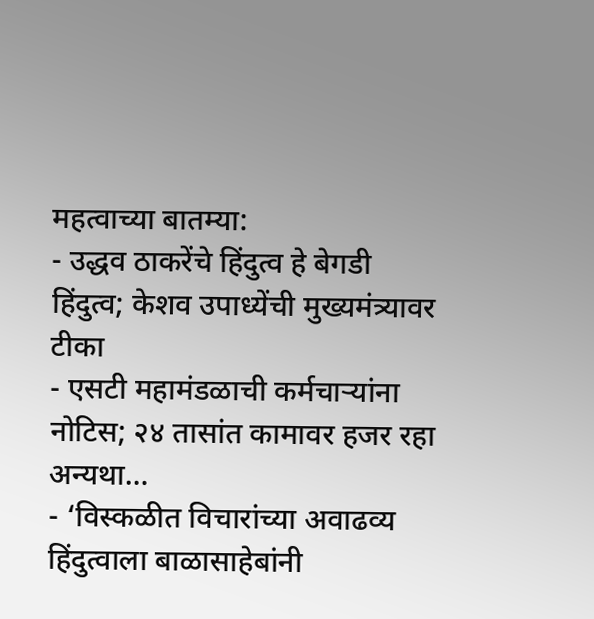महत्वाच्या बातम्या:
- उद्धव ठाकरेंचे हिंदुत्व हे बेगडी हिंदुत्व; केशव उपाध्येंची मुख्यमंत्र्यावर टीका
- एसटी महामंडळाची कर्मचाऱ्यांना नोटिस; २४ तासांत कामावर हजर रहा अन्यथा…
- ‘विस्कळीत विचारांच्या अवाढव्य हिंदुत्वाला बाळासाहेबांनी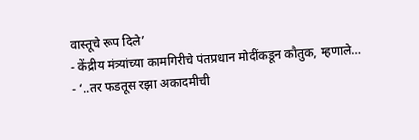वास्तूचे रूप दिले’
- केंद्रीय मंत्र्यांच्या कामगिरीचे पंतप्रधान मोदींकडून कौतुक, म्हणाले…
- ‘..तर फडतूस रझा अकादमीची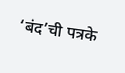‘बंद’ची पत्रके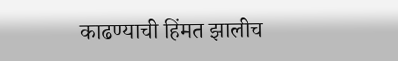काढण्याची हिंमत झालीच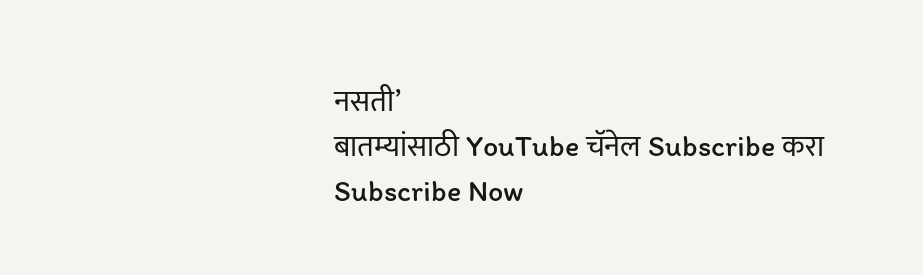नसती’
बातम्यांसाठी YouTube चॅनेल Subscribe करा
Subscribe Now